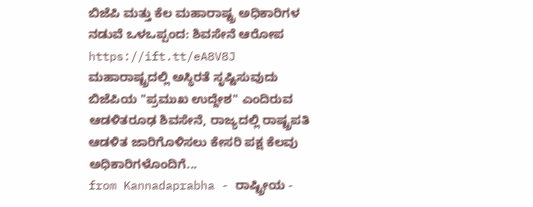ಬಿಜೆಪಿ ಮತ್ತು ಕೆಲ ಮಹಾರಾಷ್ಟ್ರ ಅಧಿಕಾರಿಗಳ ನಡುವೆ ಒಳಒಪ್ಪಂದ: ಶಿವಸೇನೆ ಆರೋಪ
https://ift.tt/eA8V8J
ಮಹಾರಾಷ್ಟ್ರದಲ್ಲಿ ಅಸ್ಥಿರತೆ ಸೃಷ್ಟಿಸುವುದು ಬಿಜೆಪಿಯ "ಪ್ರಮುಖ ಉದ್ದೇಶ" ಎಂದಿರುವ ಆಡಳಿತರೂಢ ಶಿವಸೇನೆ, ರಾಜ್ಯದಲ್ಲಿ ರಾಷ್ಟ್ರಪತಿ ಆಡಳಿತ ಜಾರಿಗೊಳಿಸಲು ಕೇಸರಿ ಪಕ್ಷ ಕೆಲವು ಅಧಿಕಾರಿಗಳೊಂದಿಗೆ...
from Kannadaprabha - ರಾಷ್ಟ್ರೀಯ -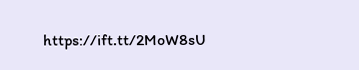https://ift.tt/2MoW8sU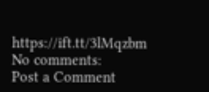https://ift.tt/3lMqzbm
No comments:
Post a Comment